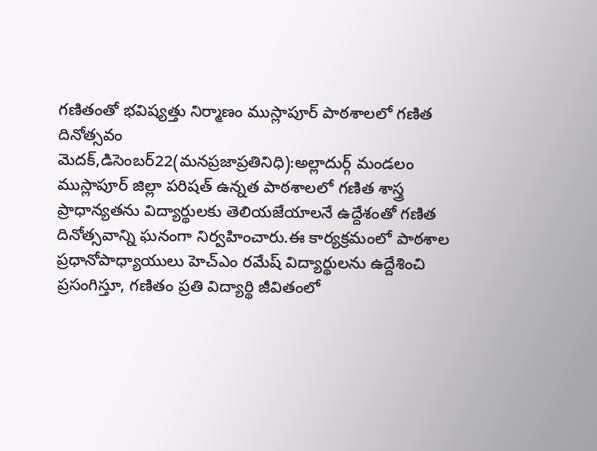గణితంతో భవిష్యత్తు నిర్మాణం ముస్లాపూర్ పాఠశాలలో గణిత దినోత్సవం
మెదక్,డిసెంబర్22(మనప్రజాప్రతినిధి):అల్లాదుర్గ్ మండలం ముస్లాపూర్ జిల్లా పరిషత్ ఉన్నత పాఠశాలలో గణిత శాస్త్ర ప్రాధాన్యతను విద్యార్థులకు తెలియజేయాలనే ఉద్దేశంతో గణిత దినోత్సవాన్ని ఘనంగా నిర్వహించారు.ఈ కార్యక్రమంలో పాఠశాల ప్రధానోపాధ్యాయులు హెచ్ఎం రమేష్ విద్యార్థులను ఉద్దేశించి ప్రసంగిస్తూ, గణితం ప్రతి విద్యార్థి జీవితంలో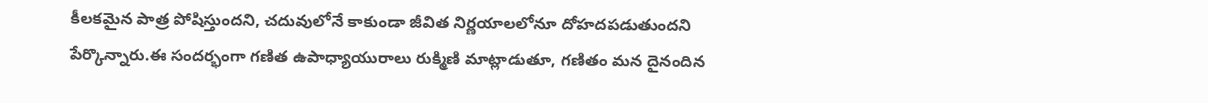కీలకమైన పాత్ర పోషిస్తుందని, చదువులోనే కాకుండా జీవిత నిర్ణయాలలోనూ దోహదపడుతుందని పేర్కొన్నారు.ఈ సందర్భంగా గణిత ఉపాధ్యాయురాలు రుక్మిణి మాట్లాడుతూ, గణితం మన దైనందిన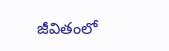జీవితంలో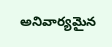అనివార్యమైన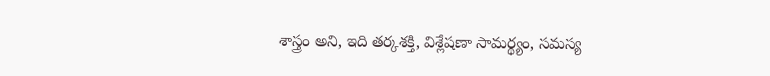శాస్త్రం అని, ఇది తర్కశక్తి, విశ్లేషణా సామర్థ్యం, సమస్య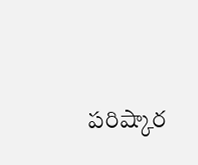పరిష్కార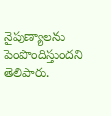నైపుణ్యాలను పెంపొందిస్తుందని తెలిపారు.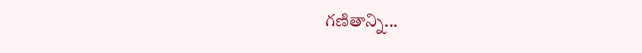గణితాన్ని...